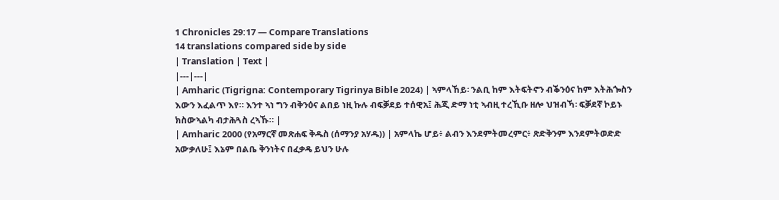1 Chronicles 29:17 — Compare Translations
14 translations compared side by side
| Translation | Text |
|---|---|
| Amharic (Tigrigna: Contemporary Tigrinya Bible 2024) | ኣምላኸይ፡ ንልቢ ከም እትፍትኖን ብቕንዕና ከም እትሕጐስን እውን እፈልጥ እየ። እንተ ኣነ ግን ብቅንዕና ልበይ ነዚ ኩሉ ብፍቓደይ ተሰዊአ፤ ሕጂ ድማ ነቲ ኣብዚ ተረኺቡ ዘሎ ህዝብኻ፡ ፍቓደኛ ኮይኑ ክስውኣልካ ብታሕጓስ ረኣኹ። |
| Amharic 2000 (የአማርኛ መጽሐፍ ቅዱስ (ሰማንያ አሃዱ)) | አምላኬ ሆይ፥ ልብን እንደምትመረምር፥ ጽድቅንም እንደምትወድድ አውቃለሁ፤ እኔም በልቤ ቅንነትና በፈቃዴ ይህን ሁሉ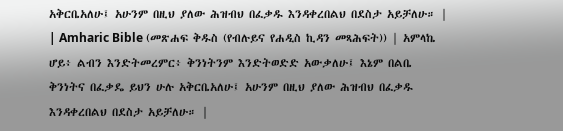አቅርቤአለሁ፤ አሁንም በዚህ ያለው ሕዝብህ በፈቃዱ እንዳቀረበልህ በደስታ አይቻለሁ። |
| Amharic Bible (መጽሐፍ ቅዱስ (የብሉይና የሐዲስ ኪዳን መጻሕፍት)) | አምላኬ ሆይ፥ ልብን እንድትመረምር፥ ቅንነትንም እንድትወድድ አውቃለሁ፤ እኔም በልቤ ቅንነትና በፈቃዴ ይህን ሁሉ አቅርቤአለሁ፤ አሁንም በዚህ ያለው ሕዝብህ በፈቃዱ እንዳቀረበልህ በደስታ አይቻለሁ። |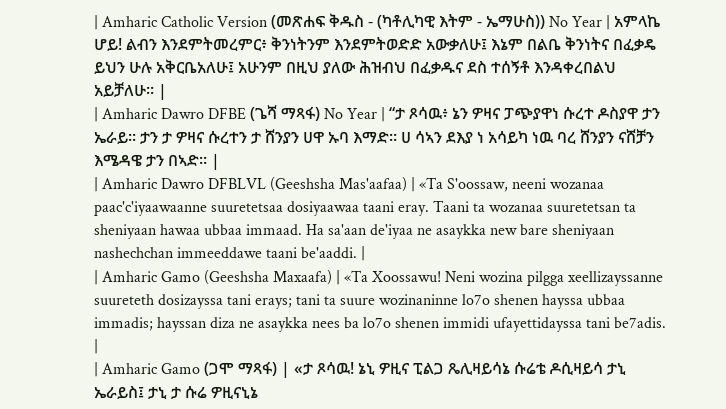| Amharic Catholic Version (መጽሐፍ ቅዱስ - (ካቶሊካዊ እትም - ኤማሁስ)) No Year | አምላኬ ሆይ! ልብን እንደምትመረምር፥ ቅንነትንም እንደምትወድድ አውቃለሁ፤ እኔም በልቤ ቅንነትና በፈቃዴ ይህን ሁሉ አቅርቤአለሁ፤ አሁንም በዚህ ያለው ሕዝብህ በፈቃዱና ደስ ተሰኝቶ እንዳቀረበልህ አይቻለሁ። |
| Amharic Dawro DFBE (ጌሻ ማጻፋ) No Year | “ታ ጾሳዉ፥ ኔን ዎዛና ፓጭያዋነ ሱረተ ዶስያዋ ታን ኤራይ። ታን ታ ዎዛና ሱረተን ታ ሸንያን ሀዋ ኡባ እማድ። ሀ ሳኣን ደእያ ነ አሳይካ ነዉ ባረ ሸንያን ናሸቻን እሜዳዌ ታን በኣድ። |
| Amharic Dawro DFBLVL (Geeshsha Mas'aafaa) | «Ta S'oossaw, neeni wozanaa paac'c'iyaawaanne suuretetsaa dosiyaawaa taani eray. Taani ta wozanaa suuretetsan ta sheniyaan hawaa ubbaa immaad. Ha sa'aan de'iyaa ne asaykka new bare sheniyaan nashechchan immeeddawe taani be'aaddi. |
| Amharic Gamo (Geeshsha Maxaafa) | «Ta Xoossawu! Neni wozina pilgga xeellizayssanne suureteth dosizayssa tani erays; tani ta suure wozinaninne lo7o shenen hayssa ubbaa immadis; hayssan diza ne asaykka nees ba lo7o shenen immidi ufayettidayssa tani be7adis. |
| Amharic Gamo (ጋሞ ማጻፋ) | «ታ ጾሳዉ! ኔኒ ዎዚና ፒልጋ ጼሊዛይሳኔ ሱሬቴ ዶሲዛይሳ ታኒ ኤራይስ፤ ታኒ ታ ሱሬ ዎዚናኒኔ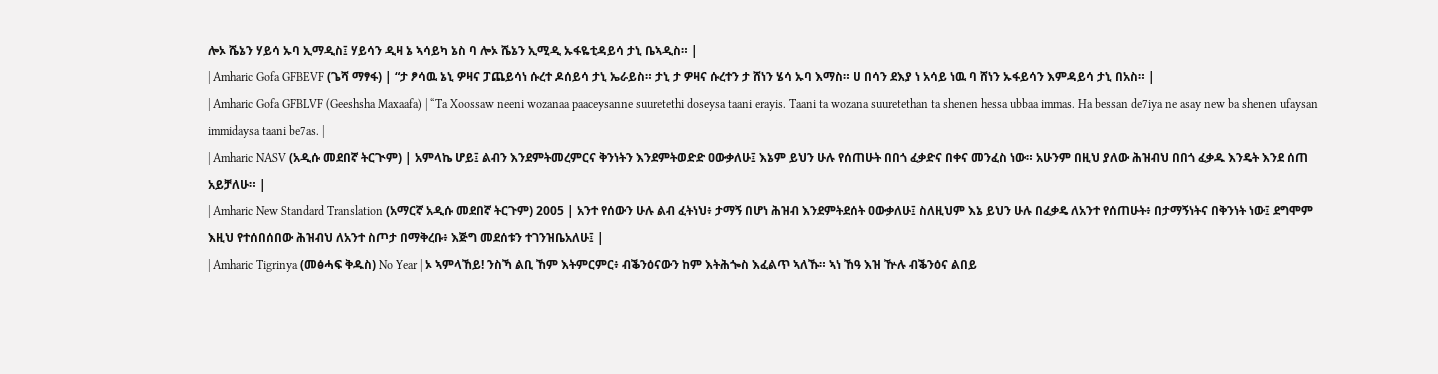ሎኦ ሼኔን ሃይሳ ኡባ ኢማዲስ፤ ሃይሳን ዲዛ ኔ ኣሳይካ ኔስ ባ ሎኦ ሼኔን ኢሚዲ ኡፋዬቲዳይሳ ታኒ ቤኣዲስ። |
| Amharic Gofa GFBEVF (ጌሻ ማፃፋ) | “ታ ፆሳዉ ኔኒ ዎዛና ፓጨይሳነ ሱረተ ዶሰይሳ ታኒ ኤራይስ። ታኒ ታ ዎዛና ሱረተን ታ ሸነን ሄሳ ኡባ እማስ። ሀ በሳን ደእያ ነ አሳይ ነዉ ባ ሸነን ኡፋይሳን እምዳይሳ ታኒ በአስ። |
| Amharic Gofa GFBLVF (Geeshsha Maxaafa) | “Ta Xoossaw neeni wozanaa paaceysanne suuretethi doseysa taani erayis. Taani ta wozana suuretethan ta shenen hessa ubbaa immas. Ha bessan de7iya ne asay new ba shenen ufaysan immidaysa taani be7as. |
| Amharic NASV (አዲሱ መደበኛ ትርጒም) | አምላኬ ሆይ፤ ልብን እንደምትመረምርና ቅንነትን እንደምትወድድ ዐውቃለሁ፤ እኔም ይህን ሁሉ የሰጠሁት በበጎ ፈቃድና በቀና መንፈስ ነው። አሁንም በዚህ ያለው ሕዝብህ በበጎ ፈቃዱ እንዴት እንደ ሰጠ አይቻለሁ። |
| Amharic New Standard Translation (አማርኛ አዲሱ መደበኛ ትርጉም) 2005 | አንተ የሰውን ሁሉ ልብ ፈትነህ፥ ታማኝ በሆነ ሕዝብ እንደምትደሰት ዐውቃለሁ፤ ስለዚህም እኔ ይህን ሁሉ በፈቃዴ ለአንተ የሰጠሁት፥ በታማኝነትና በቅንነት ነው፤ ደግሞም እዚህ የተሰበሰበው ሕዝብህ ለአንተ ስጦታ በማቅረቡ፥ እጅግ መደሰቱን ተገንዝቤአለሁ፤ |
| Amharic Tigrinya (መፅሓፍ ቅዱስ) No Year | ኦ ኣምላኸይ! ንስኻ ልቢ ኸም እትምርምር፥ ብቕንዕናውን ከም እትሕጐስ እፈልጥ ኣለኹ። ኣነ ኸዓ እዝ ዅሉ ብቕንዕና ልበይ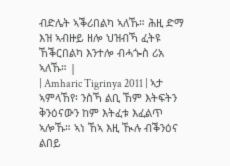ብድሌት ኣቕሪበልካ ኣለኹ። ሕዚ ድማ እዝ ኣብዙይ ዘሎ ህዝብኻ ፈትዩ ኸቕርበልካ እንተሎ ብሓጐስ ሪአ ኣለኹ። |
| Amharic Tigrinya 2011 | ኣታ ኣምላኸየ፡ ንስኻ ልቢ ኸም እትፍትን ቅንዕናውን ከም እትፈቱ እፈልጥ ኣሎኹ። ኣነ ኸኣ እዚ ዂሉ ብቕንዕና ልበይ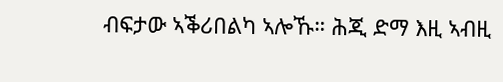ብፍታው ኣቕሪበልካ ኣሎኹ። ሕጂ ድማ እዚ ኣብዚ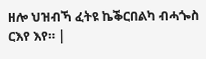ዘሎ ህዝብኻ ፈትዩ ኬቕርበልካ ብሓጐስ ርእየ እየ። |